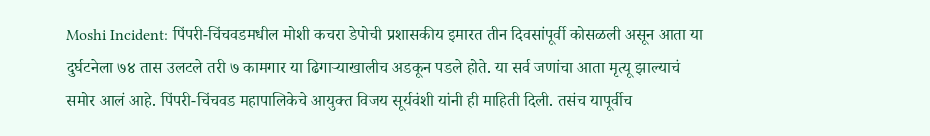Moshi Incident: पिंपरी-चिंचवडमधील मोशी कचरा डेपोची प्रशासकीय इमारत तीन दिवसांपूर्वी कोसळली असून आता या दुर्घटनेला ७४ तास उलटले तरी ७ कामगार या ढिगाऱ्याखालीच अडकून पडले होते. या सर्व जणांचा आता मृत्यू झाल्याचं समोर आलं आहे. पिंपरी-चिंचवड महापालिकेचे आयुक्त विजय सूर्यवंशी यांनी ही माहिती दिली. तसंच यापूर्वीच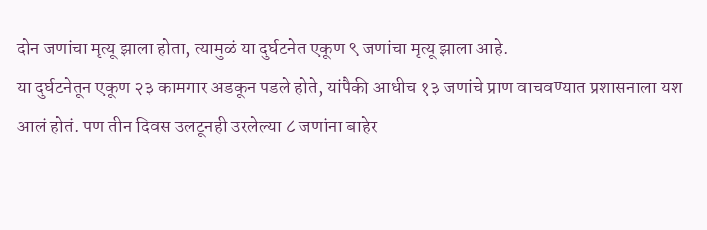दोन जणांचा मृत्यू झाला होता, त्यामुळं या दुर्घटनेत एकूण ९ जणांचा मृत्यू झाला आहे.
या दुर्घटनेतून एकूण २३ कामगार अडकून पडले होते, यांपैकी आधीच १३ जणांचे प्राण वाचवण्यात प्रशासनाला यश आलं होतं. पण तीन दिवस उलटूनही उरलेल्या ८ जणांना बाहेर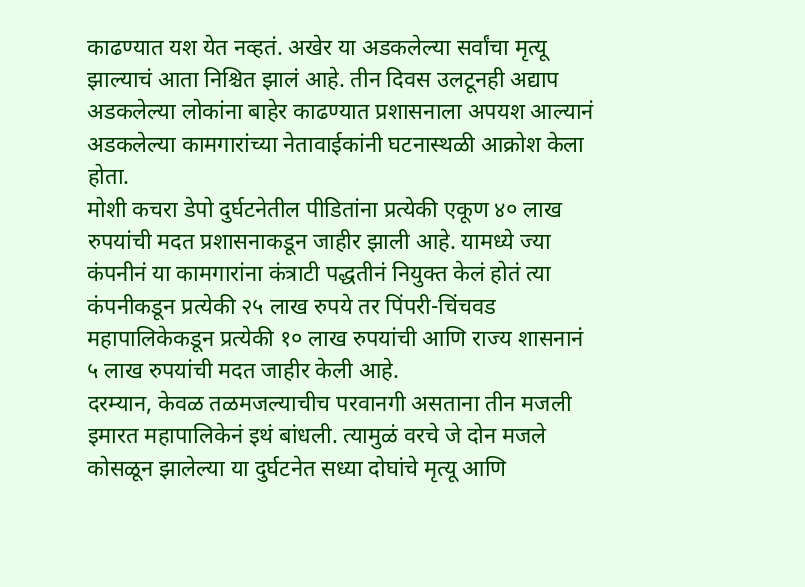काढण्यात यश येत नव्हतं. अखेर या अडकलेल्या सर्वांचा मृत्यू झाल्याचं आता निश्चित झालं आहे. तीन दिवस उलटूनही अद्याप अडकलेल्या लोकांना बाहेर काढण्यात प्रशासनाला अपयश आल्यानं अडकलेल्या कामगारांच्या नेतावाईकांनी घटनास्थळी आक्रोश केला होता.
मोशी कचरा डेपो दुर्घटनेतील पीडितांना प्रत्येकी एकूण ४० लाख रुपयांची मदत प्रशासनाकडून जाहीर झाली आहे. यामध्ये ज्या कंपनीनं या कामगारांना कंत्राटी पद्धतीनं नियुक्त केलं होतं त्या कंपनीकडून प्रत्येकी २५ लाख रुपये तर पिंपरी-चिंचवड महापालिकेकडून प्रत्येकी १० लाख रुपयांची आणि राज्य शासनानं ५ लाख रुपयांची मदत जाहीर केली आहे.
दरम्यान, केवळ तळमजल्याचीच परवानगी असताना तीन मजली इमारत महापालिकेनं इथं बांधली. त्यामुळं वरचे जे दोन मजले कोसळून झालेल्या या दुर्घटनेत सध्या दोघांचे मृत्यू आणि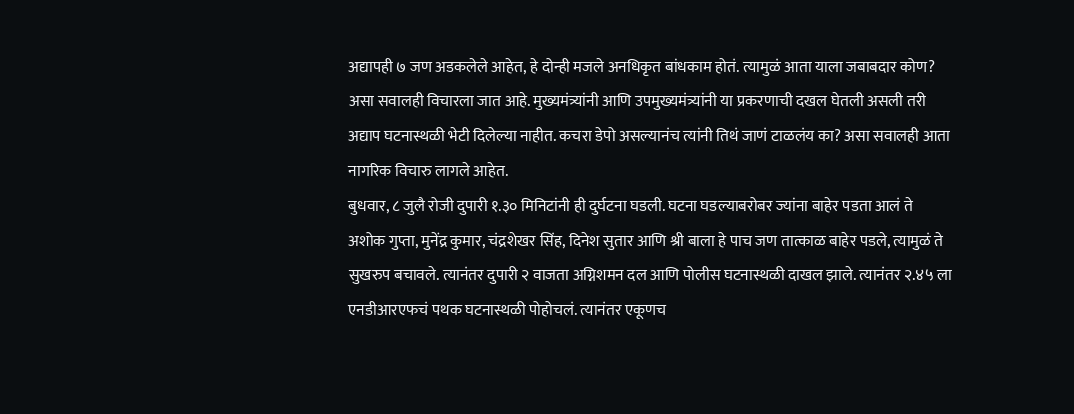अद्यापही ७ जण अडकलेले आहेत, हे दोन्ही मजले अनधिकृत बांधकाम होतं. त्यामुळं आता याला जबाबदार कोण? असा सवालही विचारला जात आहे. मुख्यमंत्र्यांनी आणि उपमुख्यमंत्र्यांनी या प्रकरणाची दखल घेतली असली तरी अद्याप घटनास्थळी भेटी दिलेल्या नाहीत. कचरा डेपो असल्यानंच त्यांनी तिथं जाणं टाळलंय का? असा सवालही आता नागरिक विचारु लागले आहेत.
बुधवार, ८ जुलै रोजी दुपारी १.३० मिनिटांनी ही दुर्घटना घडली. घटना घडल्याबरोबर ज्यांना बाहेर पडता आलं ते अशोक गुप्ता, मुनेंद्र कुमार, चंद्रशेखर सिंह, दिनेश सुतार आणि श्री बाला हे पाच जण तात्काळ बाहेर पडले, त्यामुळं ते सुखरुप बचावले. त्यानंतर दुपारी २ वाजता अग्निशमन दल आणि पोलीस घटनास्थळी दाखल झाले. त्यानंतर २.४५ ला एनडीआरएफचं पथक घटनास्थळी पोहोचलं. त्यानंतर एकूणच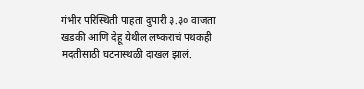गंभीर परिस्थिती पाहता दुपारी ३.३० वाजता खडकी आणि देहू येथील लष्कराचं पथकही मदतीसाठी घटनास्थळी दाखल झालं.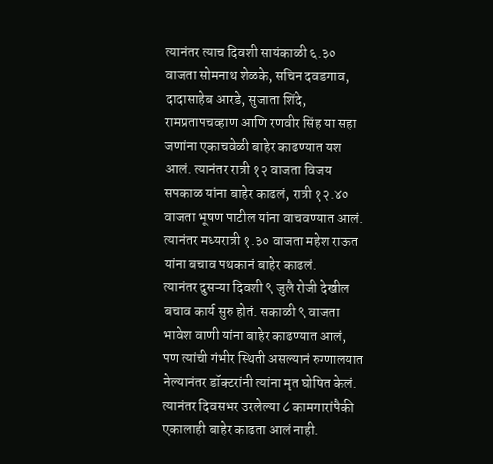त्यानंतर त्याच दिवशी सायंकाळी ६.३० वाजता सोमनाथ शेळके, सचिन दवडगाव, दादासाहेब आरडे, सुजाता शिंदे, रामप्रतापचव्हाण आणि रणवीर सिंह या सहा जणांना एकाचवेळी बाहेर काढण्यात यश आलं. त्यानंतर रात्री १२ वाजता विजय सपकाळ यांना बाहेर काढलं, रात्री १२.४० वाजता भूषण पाटील यांना वाचवण्यात आलं. त्यानंतर मध्यरात्री १.३० वाजता महेश राऊत यांना बचाव पथकानं बाहेर काढलं.
त्यानंतर दुसऱ्या दिवशी ९ जुलै रोजी देखील बचाव कार्य सुरु होतं. सकाळी ९ वाजता भावेश वाणी यांना बाहेर काढण्यात आलं, पण त्यांची गंभीर स्थिती असल्यानं रुग्णालयात नेल्यानंतर डॉक्टरांनी त्यांना मृत घोषित केलं. त्यानंतर दिवसभर उरलेल्या ८ कामगारांपैकी एकालाही बाहेर काढता आलं नाही.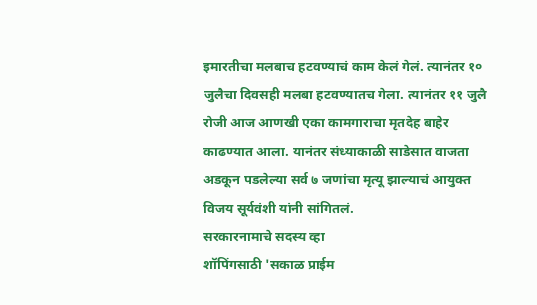इमारतीचा मलबाच हटवण्याचं काम केलं गेलं. त्यानंतर १० जुलैचा दिवसही मलबा हटवण्यातच गेला. त्यानंतर ११ जुलै रोजी आज आणखी एका कामगाराचा मृतदेह बाहेर काढण्यात आला. यानंतर संध्याकाळी साडेसात वाजता अडकून पडलेल्या सर्व ७ जणांचा मृत्यू झाल्याचं आयुक्त विजय सूर्यवंशी यांनी सांगितलं.
सरकारनामाचे सदस्य व्हा
शॉपिंगसाठी 'सकाळ प्राईम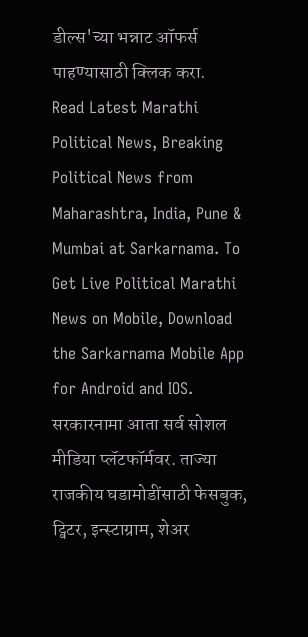डील्स'च्या भन्नाट ऑफर्स पाहण्यासाठी क्लिक करा.
Read Latest Marathi Political News, Breaking Political News from Maharashtra, India, Pune & Mumbai at Sarkarnama. To Get Live Political Marathi News on Mobile, Download the Sarkarnama Mobile App for Android and IOS. सरकारनामा आता सर्व सोशल मीडिया प्लॅटफॉर्मवर. ताज्या राजकीय घडामोडींसाठी फेसबुक, ट्विटर, इन्स्टाग्राम, शेअर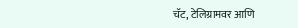चॅट, टेलिग्रामवर आणि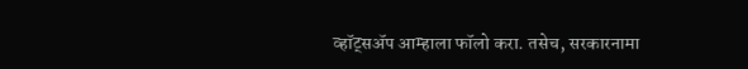व्हॉट्सॲप आम्हाला फॉलो करा. तसेच, सरकारनामा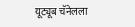यूट्यूब चॅनेलला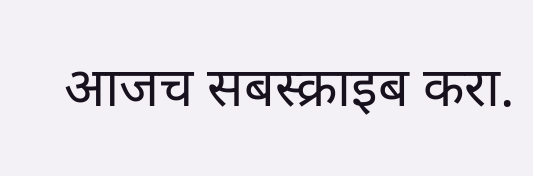आजच सबस्क्राइब करा.